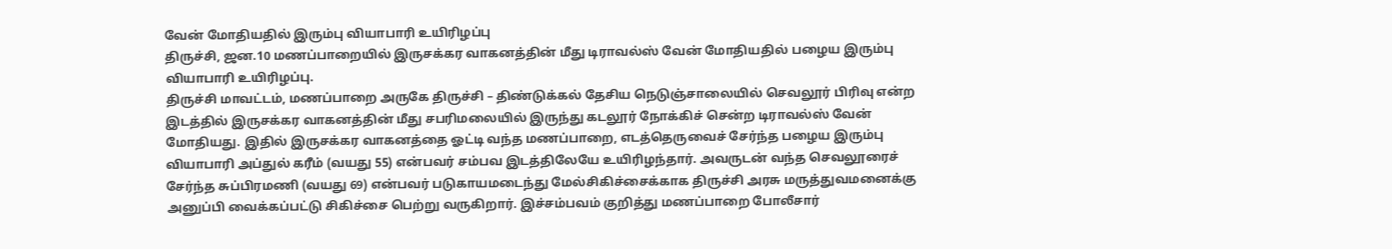வேன் மோதியதில் இரும்பு வியாபாரி உயிரிழப்பு
திருச்சி, ஜன.10 மணப்பாறையில் இருசக்கர வாகனத்தின் மீது டிராவல்ஸ் வேன் மோதியதில் பழைய இரும்பு வியாபாரி உயிரிழப்பு.
திருச்சி மாவட்டம், மணப்பாறை அருகே திருச்சி – திண்டுக்கல் தேசிய நெடுஞ்சாலையில் செவலூர் பிரிவு என்ற இடத்தில் இருசக்கர வாகனத்தின் மீது சபரிமலையில் இருந்து கடலூர் நோக்கிச் சென்ற டிராவல்ஸ் வேன் மோதியது. இதில் இருசக்கர வாகனத்தை ஓட்டி வந்த மணப்பாறை, எடத்தெருவைச் சேர்ந்த பழைய இரும்பு வியாபாரி அப்துல் கரீம் (வயது 55) என்பவர் சம்பவ இடத்திலேயே உயிரிழந்தார். அவருடன் வந்த செவலூரைச் சேர்ந்த சுப்பிரமணி (வயது 69) என்பவர் படுகாயமடைந்து மேல்சிகிச்சைக்காக திருச்சி அரசு மருத்துவமனைக்கு அனுப்பி வைக்கப்பட்டு சிகிச்சை பெற்று வருகிறார். இச்சம்பவம் குறித்து மணப்பாறை போலீசார்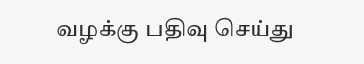வழக்கு பதிவு செய்து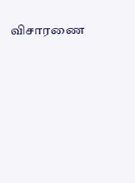விசாரணை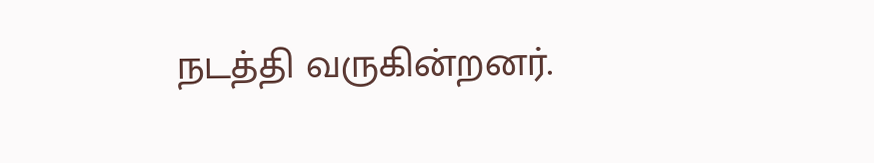நடத்தி வருகின்றனர்.